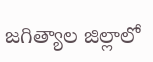జగిత్యాల జిల్లాలో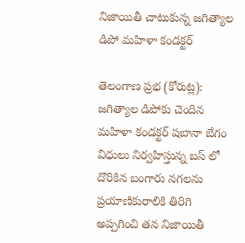నిజాయితీ చాటుకున్న జగిత్యాల డిపో మహిళా కండక్టర్

తెలంగాణ ప్రభ (కోరుట్ల): జగిత్యాల డిపోకు చెందిన మహిళా కండక్టర్ షబానా బేగం విధులు నిర్వహిస్తున్న బస్ లో దొరికిన బంగారు నగలను ప్రయాణికురాలికి తిరిగి అప్పగించి తన నిజాయితీ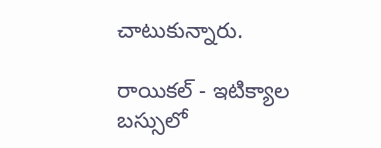చాటుకున్నారు.

రాయికల్ - ఇటిక్యాల బస్సులో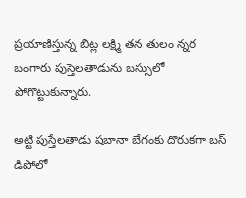ప్రయాణిస్తున్న బిట్ల లక్ష్మి తన తులం న్నర బంగారు పుస్తెలతాడును బస్సులో పోగొట్టుకున్నారు.

అట్టి పుస్తేలతాడు షబానా బేగంకు దొరుకగా బస్ డిపోలో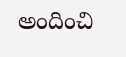అందించి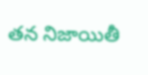తన నిజాయితీ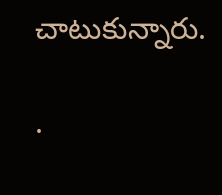చాటుకున్నారు.

.